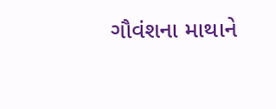ગૌવંશના માથાને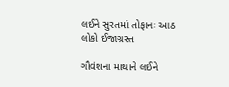લઈને સુરતમાં તોફાનઃ આઠ લોકો ઈજાગ્રસ્ત

ગૌવંશના માથાને લઈને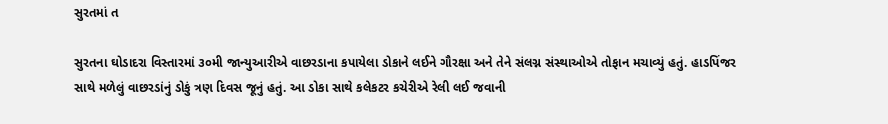સુરતમાં ત

સુરતના ઘોડાદરા વિસ્તારમાં ૩૦મી જાન્યુઆરીએ વાછરડાના કપાયેલા ડોકાને લઈને ગૌરક્ષા અને તેને સંલગ્ન સંસ્થાઓએ તોફાન મચાવ્યું હતું. હાડપિંજર સાથે મળેલું વાછરડાંનું ડોકું ત્રણ દિવસ જૂનું હતું. આ ડોકા સાથે કલેકટર કચેરીએ રેલી લઈ જવાની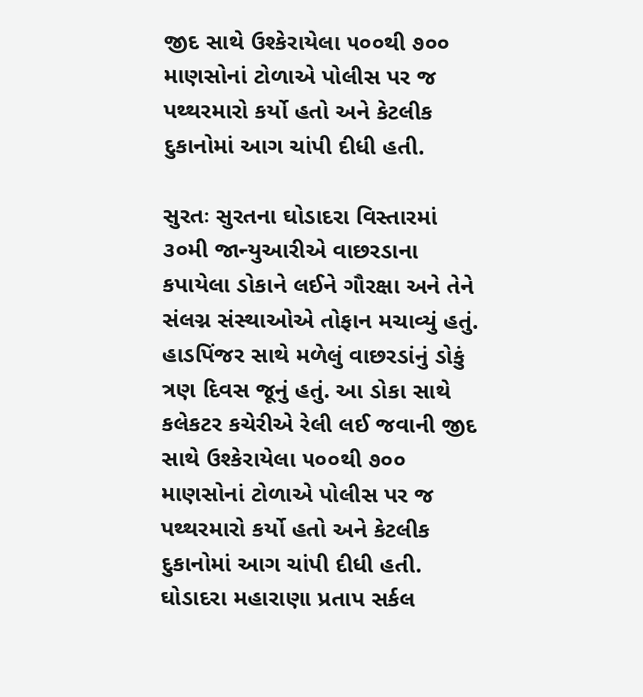જીદ સાથે ઉશ્કેરાયેલા ૫૦૦થી ૭૦૦ માણસોનાં ટોળાએ પોલીસ પર જ પથ્થરમારો કર્યો હતો અને કેટલીક દુકાનોમાં આગ ચાંપી દીધી હતી.

સુરતઃ સુરતના ઘોડાદરા વિસ્તારમાં ૩૦મી જાન્યુઆરીએ વાછરડાના કપાયેલા ડોકાને લઈને ગૌરક્ષા અને તેને સંલગ્ન સંસ્થાઓએ તોફાન મચાવ્યું હતું. હાડપિંજર સાથે મળેલું વાછરડાંનું ડોકું ત્રણ દિવસ જૂનું હતું. આ ડોકા સાથે કલેકટર કચેરીએ રેલી લઈ જવાની જીદ સાથે ઉશ્કેરાયેલા ૫૦૦થી ૭૦૦ માણસોનાં ટોળાએ પોલીસ પર જ પથ્થરમારો કર્યો હતો અને કેટલીક દુકાનોમાં આગ ચાંપી દીધી હતી. ઘોડાદરા મહારાણા પ્રતાપ સર્કલ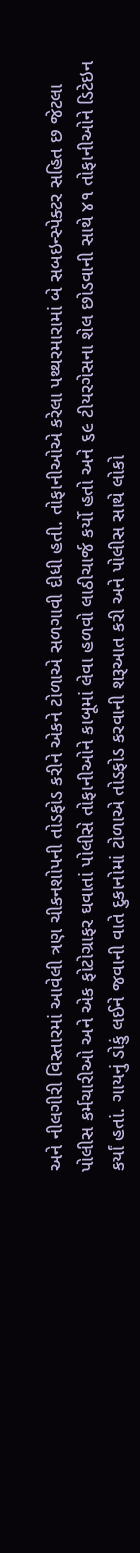અને નીલગીરી વિસ્તારમાં આવેલી ત્રણ ચીકનશોપની તોડફોડ કરીને એકને ટોળાએ સળગાવી દીધી હતી. તોફાનીઓએ કરેલા પથ્થરમારામાં બે સબઇન્સ્પેક્ટર સહિત છ જેટલા પોલીસ કર્મચારીઓ અને એક ફોટોગ્રાફર ઘવાતાં પોલીસે તોફાનીઓને કાબૂમાં લેવા હળવો લાઠીચાર્જ કર્યો હતો અને ૬૯ ટીયરગેસના શેલ છોડવાની સાથે ૪૧ તોફાનીઓને ડિટેઇન કર્યાં હતાં. ગાયનું ડોકું લઈને જવાની વાતે દુકાનોમાં ટોળાએ તોડફોડ કરવાની શરૂઆત કરી અને પોલીસ સાથે લોકો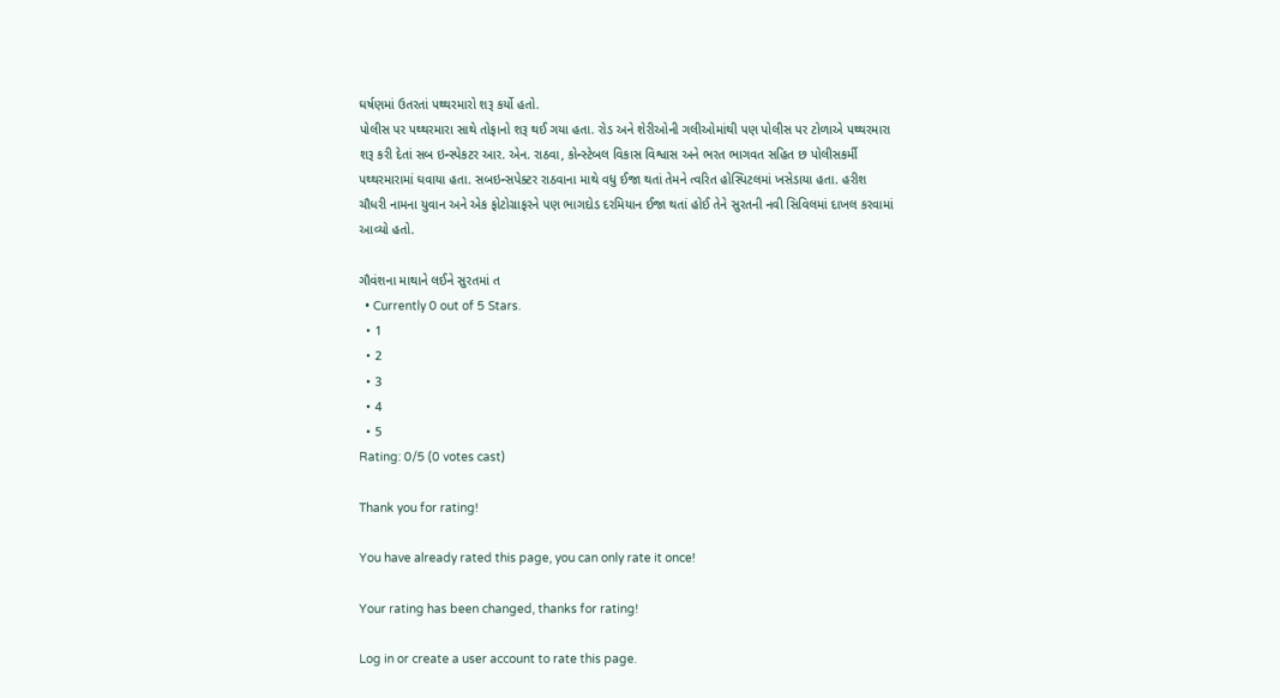ઘર્ષણમાં ઉતરતાં પથ્થરમારો શરૂ કર્યો હતો.
પોલીસ પર પથ્થરમારા સાથે તોફાનો શરૂ થઈ ગયા હતા. રોડ અને શેરીઓની ગલીઓમાંથી પણ પોલીસ પર ટોળાએ પથ્થરમારા શરૂ કરી દેતાં સબ ઇન્સ્પેકટર આર. એન. રાઠવા, કોન્સ્ટેબલ વિકાસ વિશ્વાસ અને ભરત ભાગવત સહિત છ પોલીસકર્મી પથ્થરમારામાં ઘવાયા હતા. સબઇન્સપેક્ટર રાઠવાના માથે વધુ ઈજા થતાં તેમને ત્વરિત હોસ્પિટલમાં ખસેડાયા હતા. હરીશ ચૌધરી નામના યુવાન અને એક ફોટોગ્રાફરને પણ ભાગદોડ દરમિયાન ઈજા થતાં હોઈ તેને સુરતની નવી સિવિલમાં દાખલ કરવામાં આવ્યો હતો.

ગૌવંશના માથાને લઈને સુરતમાં ત
  • Currently 0 out of 5 Stars.
  • 1
  • 2
  • 3
  • 4
  • 5
Rating: 0/5 (0 votes cast)

Thank you for rating!

You have already rated this page, you can only rate it once!

Your rating has been changed, thanks for rating!

Log in or create a user account to rate this page.